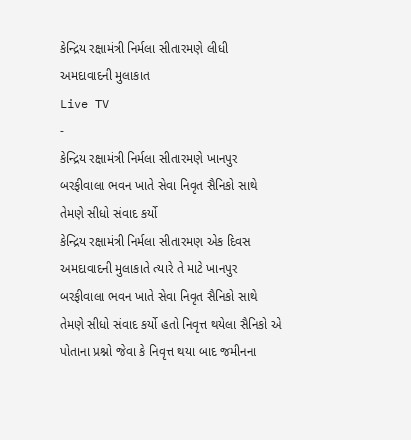કેન્દ્રિય રક્ષામંત્રી નિર્મલા સીતારમણે લીધી અમદાવાદની મુલાકાત
Live TV
-
કેન્દ્રિય રક્ષામંત્રી નિર્મલા સીતારમણે ખાનપુર બરફીવાલા ભવન ખાતે સેવા નિવૃત સૈનિકો સાથે તેમણે સીધો સંવાદ કર્યો
કેન્દ્રિય રક્ષામંત્રી નિર્મલા સીતારમણ એક દિવસ અમદાવાદની મુલાકાતે ત્યારે તે માટે ખાનપુર બરફીવાલા ભવન ખાતે સેવા નિવૃત સૈનિકો સાથે તેમણે સીધો સંવાદ કર્યો હતો નિવૃત્ત થયેલા સૈનિકો એ પોતાના પ્રશ્નો જેવા કે નિવૃત્ત થયા બાદ જમીનના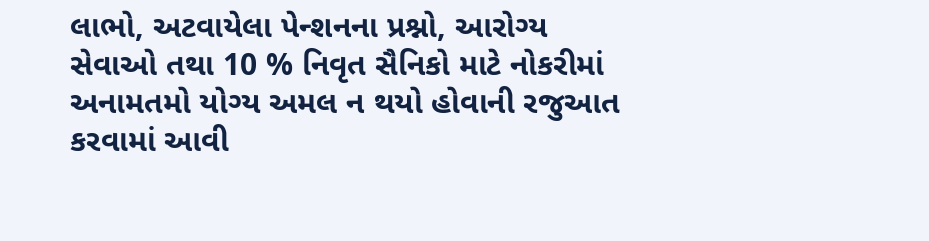લાભો, અટવાયેલા પેન્શનના પ્રશ્નો, આરોગ્ય સેવાઓ તથા 10 % નિવૃત સૈનિકો માટે નોકરીમાં અનામતમો યોગ્ય અમલ ન થયો હોવાની રજુઆત કરવામાં આવી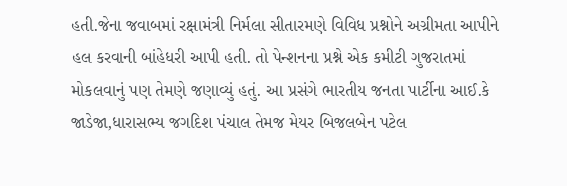હતી.જેના જવાબમાં રક્ષામંત્રી નિર્મલા સીતારમણે વિવિધ પ્રશ્નોને અગ્રીમતા આપીને હલ કરવાની બાંહેધરી આપી હતી. તો પેન્શનના પ્રશ્ને એક કમીટી ગુજરાતમાં મોકલવાનું પણ તેમણે જણાવ્યું હતું. આ પ્રસંગે ભારતીય જનતા પાર્ટીના આઈ.કે જાડેજા,ધારાસભ્ય જગદિશ પંચાલ તેમજ મેયર બિજલબેન પટેલ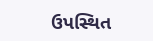ઉપસ્થિત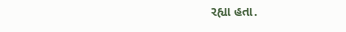રહ્યા હતા.